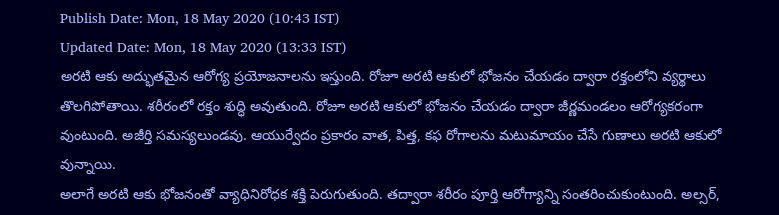Publish Date: Mon, 18 May 2020 (10:43 IST)
Updated Date: Mon, 18 May 2020 (13:33 IST)
అరటి ఆకు అద్భుతమైన ఆరోగ్య ప్రయోజనాలను ఇస్తుంది. రోజూ అరటి ఆకులో భోజనం చేయడం ద్వారా రక్తంలోని వ్యర్థాలు తొలగిపోతాయి. శరీరంలో రక్తం శుద్ధి అవుతుంది. రోజూ అరటి ఆకులో భోజనం చేయడం ద్వారా జీర్ణమండలం ఆరోగ్యకరంగా వుంటుంది. అజీర్తి సమస్యలుండవు. ఆయుర్వేదం ప్రకారం వాత, పిత్త, కఫ రోగాలను మటుమాయం చేసే గుణాలు అరటి ఆకులో వున్నాయి.
అలాగే అరటి ఆకు భోజనంతో వ్యాధినిరోధక శక్తి పెరుగుతుంది. తద్వారా శరీరం పూర్తి ఆరోగ్యాన్ని సంతరించుకుంటుంది. అల్సర్,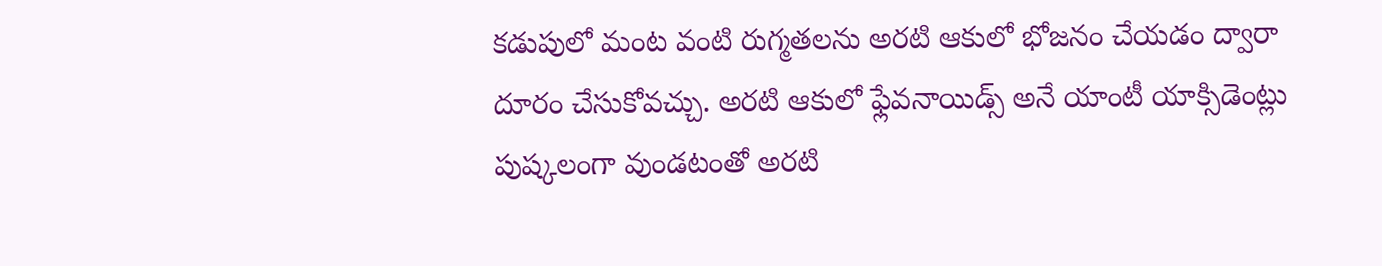కడుపులో మంట వంటి రుగ్మతలను అరటి ఆకులో భోజనం చేయడం ద్వారా దూరం చేసుకోవచ్చు. అరటి ఆకులో ఫ్లేవనాయిడ్స్ అనే యాంటీ యాక్సిడెంట్లు పుష్కలంగా వుండటంతో అరటి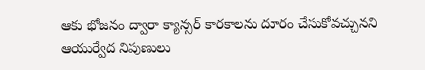ఆకు భోజనం ద్వారా క్యాన్సర్ కారకాలను దూరం చేసుకోవచ్చునని ఆయుర్వేద నిపుణులు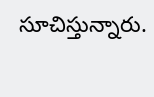సూచిస్తున్నారు.